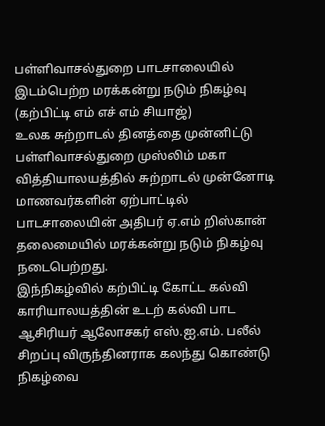பள்ளிவாசல்துறை பாடசாலையில் இடம்பெற்ற மரக்கன்று நடும் நிகழ்வு
(கற்பிட்டி எம் எச் எம் சியாஜ்)
உலக சுற்றாடல் தினத்தை முன்னிட்டு பள்ளிவாசல்துறை முஸ்லிம் மகா வித்தியாலயத்தில் சுற்றாடல் முன்னோடி மாணவர்களின் ஏற்பாட்டில் பாடசாலையின் அதிபர் ஏ.எம் றிஸ்கான் தலைமையில் மரக்கன்று நடும் நிகழ்வு நடைபெற்றது.
இந்நிகழ்வில் கற்பிட்டி கோட்ட கல்வி காரியாலயத்தின் உடற் கல்வி பாட ஆசிரியர் ஆலோசகர் எஸ்.ஐ.எம். பலீல் சிறப்பு விருந்தினராக கலந்து கொண்டு நிகழ்வை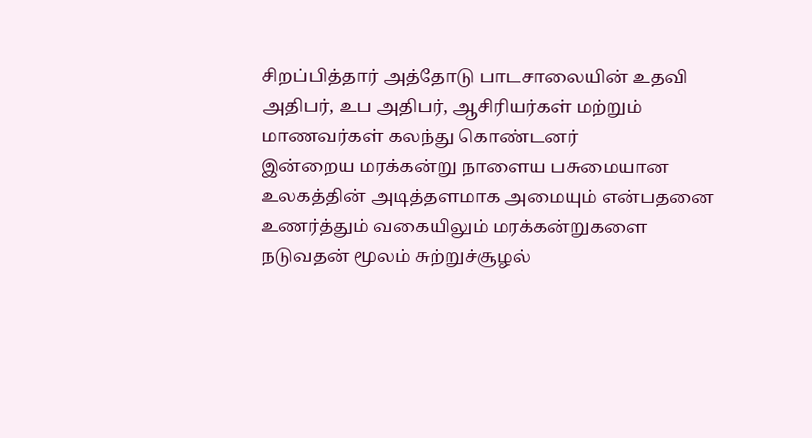சிறப்பித்தார் அத்தோடு பாடசாலையின் உதவி அதிபர், உப அதிபர், ஆசிரியர்கள் மற்றும் மாணவர்கள் கலந்து கொண்டனர்
இன்றைய மரக்கன்று நாளைய பசுமையான உலகத்தின் அடித்தளமாக அமையும் என்பதனை உணர்த்தும் வகையிலும் மரக்கன்றுகளை நடுவதன் மூலம் சுற்றுச்சூழல்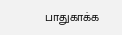பாதுகாக்க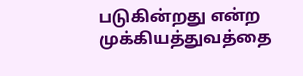படுகின்றது என்ற முக்கியத்துவத்தை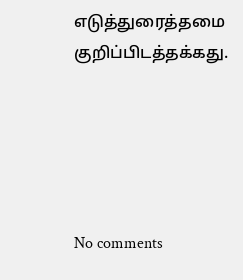எடுத்துரைத்தமை குறிப்பிடத்தக்கது.





No comments